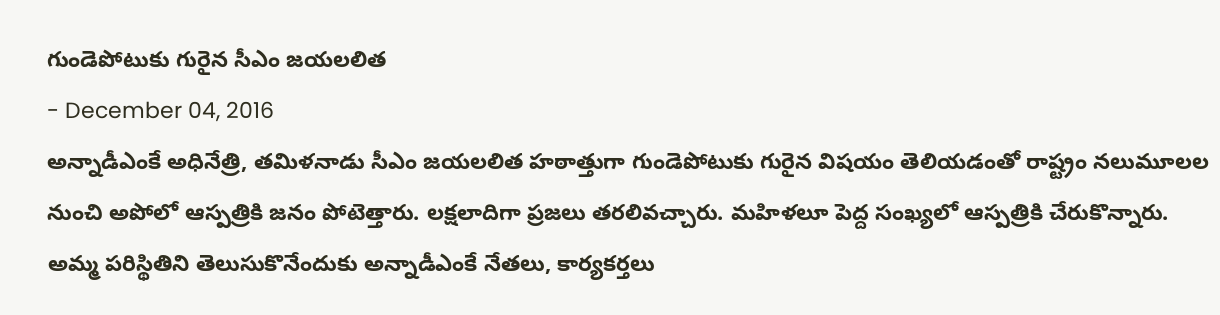గుండెపోటుకు గురైన సీఎం జయలలిత
- December 04, 2016
అన్నాడీఎంకే అధినేత్రి, తమిళనాడు సీఎం జయలలిత హఠాత్తుగా గుండెపోటుకు గురైన విషయం తెలియడంతో రాష్ట్రం నలుమూలల నుంచి అపోలో ఆస్పత్రికి జనం పోటెత్తారు. లక్షలాదిగా ప్రజలు తరలివచ్చారు. మహిళలూ పెద్ద సంఖ్యలో ఆస్పత్రికి చేరుకొన్నారు. అమ్మ పరిస్థితిని తెలుసుకొనేందుకు అన్నాడీఎంకే నేతలు, కార్యకర్తలు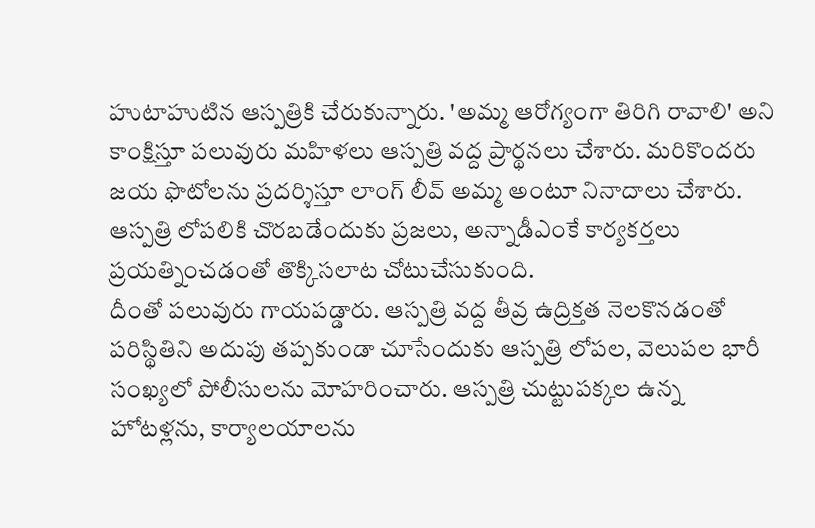హుటాహుటిన ఆస్పత్రికి చేరుకున్నారు. 'అమ్మ ఆరోగ్యంగా తిరిగి రావాలి' అని కాంక్షిస్తూ పలువురు మహిళలు ఆస్పత్రి వద్ద ప్రార్థనలు చేశారు. మరికొందరు జయ ఫొటోలను ప్రదర్శిస్తూ లాంగ్ లీవ్ అమ్మ అంటూ నినాదాలు చేశారు. ఆస్పత్రి లోపలికి చొరబడేందుకు ప్రజలు, అన్నాడీఎంకే కార్యకర్తలు ప్రయత్నించడంతో తొక్కిసలాట చోటుచేసుకుంది.
దీంతో పలువురు గాయపడ్డారు. ఆస్పత్రి వద్ద తీవ్ర ఉద్రిక్తత నెలకొనడంతో పరిస్థితిని అదుపు తప్పకుండా చూసేందుకు ఆస్పత్రి లోపల, వెలుపల భారీ సంఖ్యలో పోలీసులను మోహరించారు. ఆస్పత్రి చుట్టుపక్కల ఉన్న హోటళ్లను, కార్యాలయాలను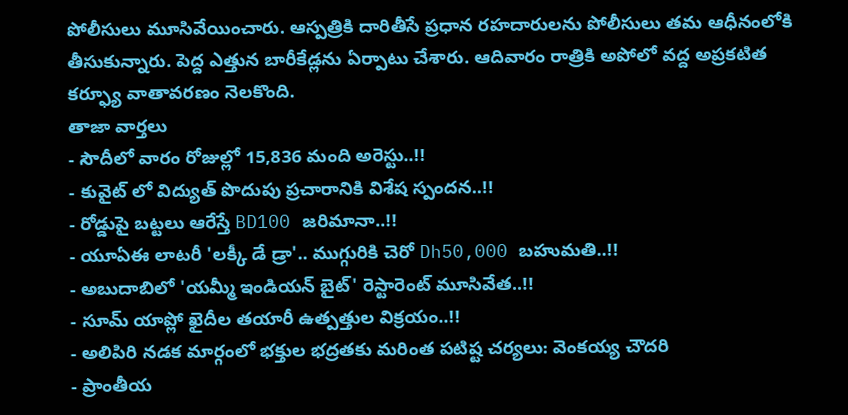పోలీసులు మూసివేయించారు. ఆస్పత్రికి దారితీసే ప్రధాన రహదారులను పోలీసులు తమ ఆధీనంలోకి తీసుకున్నారు. పెద్ద ఎత్తున బారీకేడ్లను ఏర్పాటు చేశారు. ఆదివారం రాత్రికి అపోలో వద్ద అప్రకటిత కర్ఫ్యూ వాతావరణం నెలకొంది.
తాజా వార్తలు
- సౌదీలో వారం రోజుల్లో 15,836 మంది అరెస్టు..!!
- కువైట్ లో విద్యుత్ పొదుపు ప్రచారానికి విశేష స్పందన..!!
- రోడ్డుపై బట్టలు ఆరేస్తే BD100 జరిమానా..!!
- యూఏఈ లాటరీ 'లక్కీ డే డ్రా'.. ముగ్గురికి చెరో Dh50,000 బహుమతి..!!
- అబుదాబిలో 'యమ్మీ ఇండియన్ బైట్' రెస్టారెంట్ మూసివేత..!!
- సూమ్ యాప్లో ఖైదీల తయారీ ఉత్పత్తుల విక్రయం..!!
- అలిపిరి నడక మార్గంలో భక్తుల భద్రతకు మరింత పటిష్ట చర్యలు: వెంకయ్య చౌదరి
- ప్రాంతీయ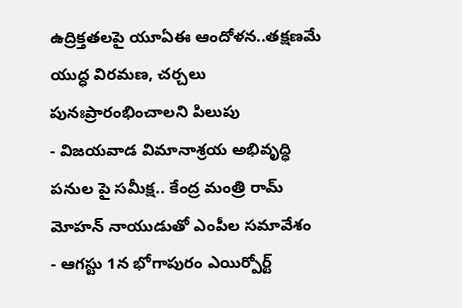ఉద్రిక్తతలపై యూఏఈ ఆందోళన..తక్షణమే యుద్ధ విరమణ, చర్చలు పునఃప్రారంభించాలని పిలుపు
- విజయవాడ విమానాశ్రయ అభివృద్ధి పనుల పై సమీక్ష.. కేంద్ర మంత్రి రామ్ మోహన్ నాయుడుతో ఎంపీల సమావేశం
- ఆగస్టు 1న భోగాపురం ఎయిర్పోర్ట్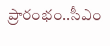ప్రారంభం..సీఎం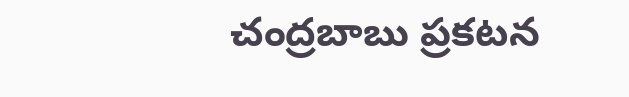చంద్రబాబు ప్రకటన